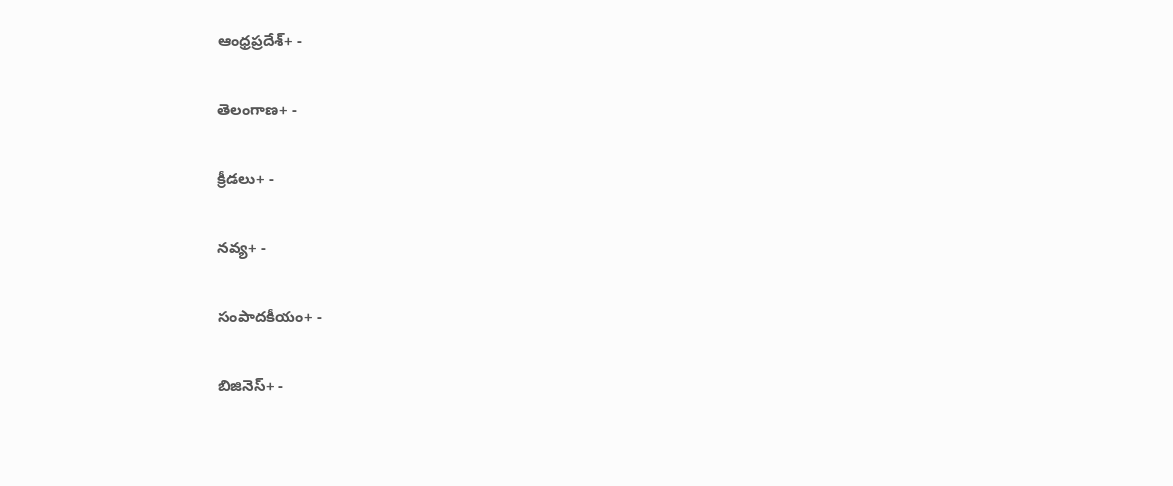ఆంధ్రప్రదేశ్+ -

తెలంగాణ+ -

క్రీడలు+ -

నవ్య+ -

సంపాదకీయం+ -

బిజినెస్+ -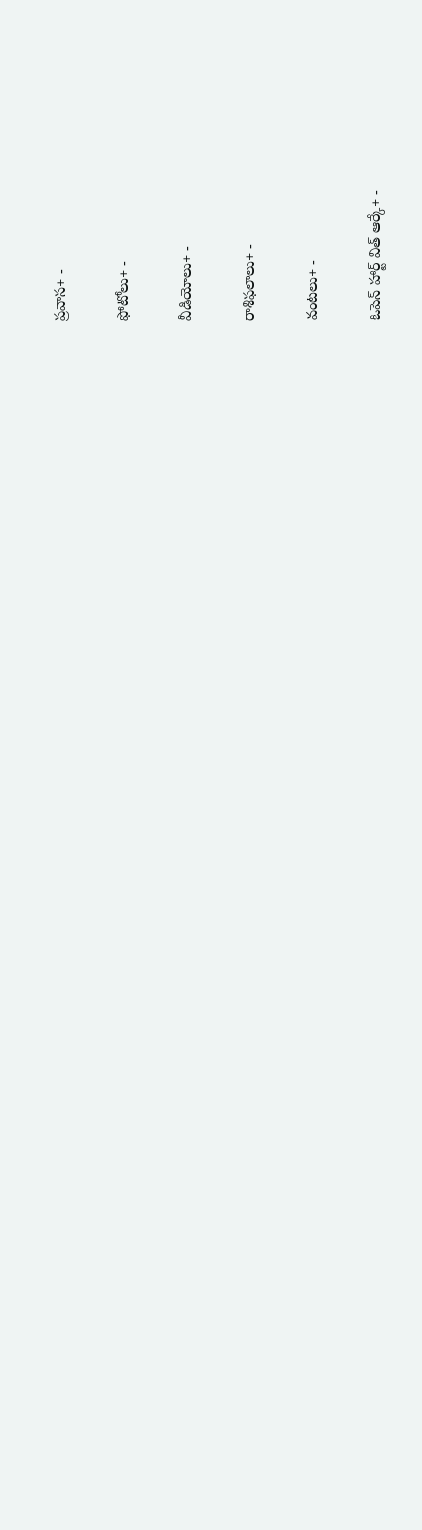ప్రవాస+ -

ఫోటోలు+ -

వీడియోలు+ -

రాశిఫలాలు+ -

వంటలు+ -

ఓపెన్ హార్ట్ విత్ ఆర్కే+ -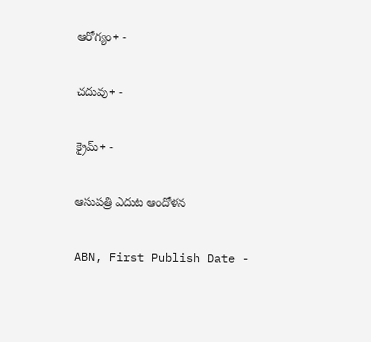ఆరోగ్యం+ -

చదువు+ -

క్రైమ్+ -

ఆసుపత్రి ఎదుట ఆందోళన

ABN, First Publish Date -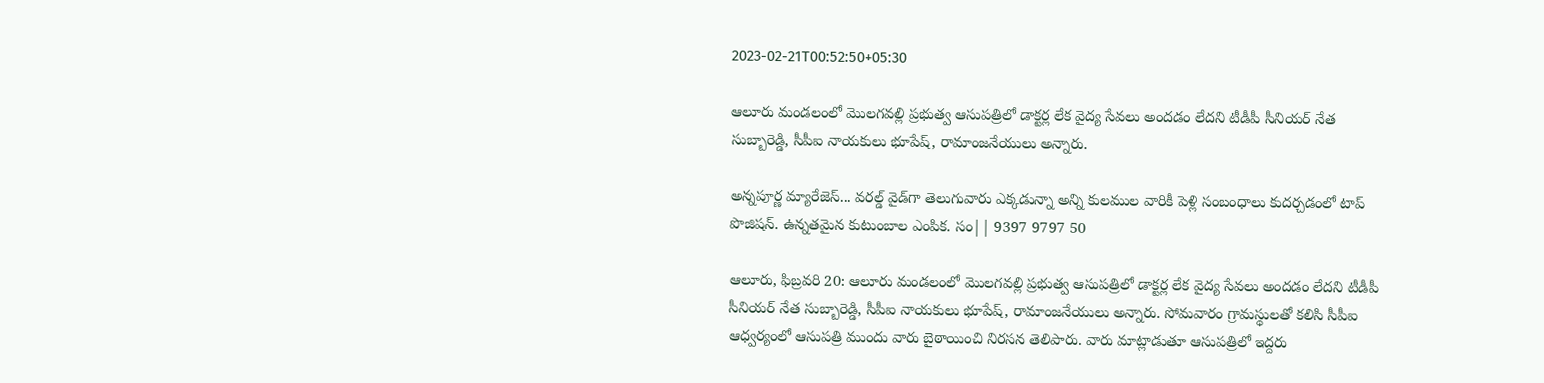2023-02-21T00:52:50+05:30

ఆలూరు మండలంలో మొలగవల్లి ప్రభుత్వ ఆసుపత్రిలో డాక్టర్ల లేక వైద్య సేవలు అందడం లేదని టీడీపీ సీనియర్‌ నేత సుబ్బారెడ్డి, సీపీఐ నాయకులు భూపేష్‌, రామాంజనేయులు అన్నారు.

అన్నపూర్ణ మ్యారేజెస్... వరల్డ్ వైడ్‌గా తెలుగువారు ఎక్కడున్నా అన్ని కులముల వారికీ పెళ్లి సంబంధాలు కుదర్చడంలో టాప్ పొజిషన్. ఉన్నతమైన కుటుంబాల ఎంపిక. సం|| 9397 9797 50

ఆలూరు, ఫిబ్రవరి 20: ఆలూరు మండలంలో మొలగవల్లి ప్రభుత్వ ఆసుపత్రిలో డాక్టర్ల లేక వైద్య సేవలు అందడం లేదని టీడీపీ సీనియర్‌ నేత సుబ్బారెడ్డి, సీపీఐ నాయకులు భూపేష్‌, రామాంజనేయులు అన్నారు. సోమవారం గ్రామస్థులతో కలిసి సీపీఐ ఆధ్వర్యంలో ఆసుపత్రి ముందు వారు బైఠాయించి నిరసన తెలిపారు. వారు మాట్లాడుతూ ఆసుపత్రిలో ఇద్దరు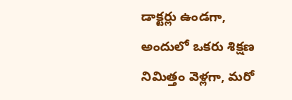డాక్టర్లు ఉండగా, అందులో ఒకరు శిక్షణ నిమిత్తం వెళ్లగా, మరో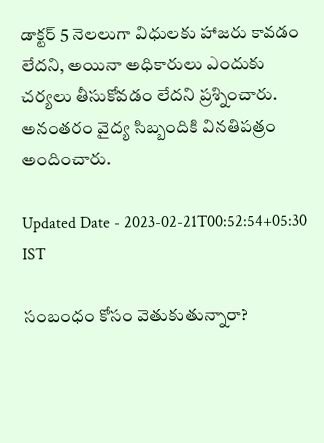డాక్టర్‌ 5 నెలలుగా విధులకు హాజరు కావడం లేదని, అయినా అధికారులు ఎందుకు చర్యలు తీసుకోవడం లేదని ప్రశ్నించారు. అనంతరం వైద్య సిబ్బందికి వినతిపత్రం అందించారు.

Updated Date - 2023-02-21T00:52:54+05:30 IST

సంబంధం కోసం వెతుకుతున్నారా?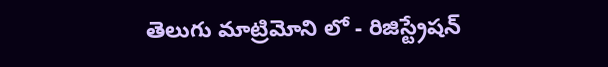తెలుగు మాట్రిమోని లో - రిజిస్ట్రేషన్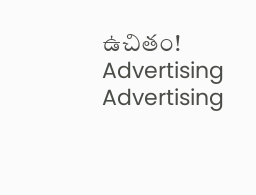ఉచితం!
Advertising
Advertising